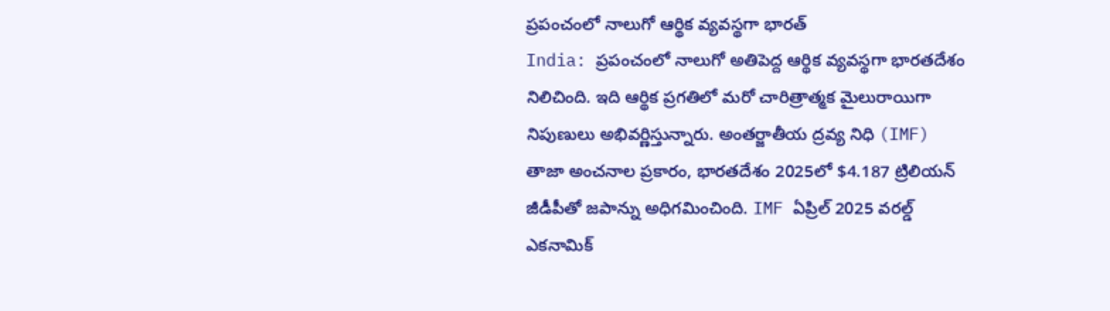ప్రపంచంలో నాలుగో ఆర్థిక వ్యవస్థగా భారత్
India: ప్రపంచంలో నాలుగో అతిపెద్ద ఆర్థిక వ్యవస్థగా భారతదేశం నిలిచింది. ఇది ఆర్థిక ప్రగతిలో మరో చారిత్రాత్మక మైలురాయిగా నిపుణులు అభివర్ణిస్తున్నారు. అంతర్జాతీయ ద్రవ్య నిధి (IMF) తాజా అంచనాల ప్రకారం, భారతదేశం 2025లో $4.187 ట్రిలియన్ జీడీపీతో జపాన్ను అధిగమించింది. IMF ఏప్రిల్ 2025 వరల్డ్ ఎకనామిక్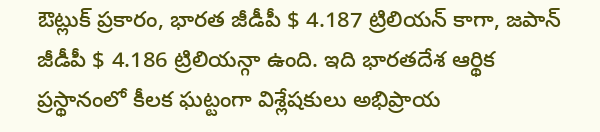ఔట్లుక్ ప్రకారం, భారత జీడీపీ $ 4.187 ట్రిలియన్ కాగా, జపాన్ జీడీపీ $ 4.186 ట్రిలియన్గా ఉంది. ఇది భారతదేశ ఆర్థిక ప్రస్థానంలో కీలక ఘట్టంగా విశ్లేషకులు అభిప్రాయ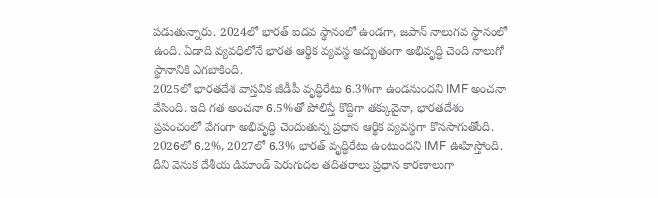పడుతున్నారు. 2024లో భారత్ ఐదవ స్థానంలో ఉండగా, జపాన్ నాలుగవ స్థానంలో ఉంది. ఏడాది వ్యవధిలోనే భారత ఆర్థిక వ్యవస్థ అద్భుతంగా అభివృద్ధి చెంది నాలుగో స్థానానికి ఎగబాకింది.
2025లో భారతదేశ వాస్తవిక జీడీపీ వృద్ధిరేటు 6.3%గా ఉండనుందని IMF అంచనా వేసింది. ఇది గత అంచనా 6.5%తో పోలిస్తే కొద్దిగా తక్కువైనా, భారతదేశం ప్రపంచంలో వేగంగా అభివృద్ధి చెందుతున్న ప్రధాన ఆర్థిక వ్యవస్థగా కొనసాగుతోంది. 2026లో 6.2%, 2027లో 6.3% భారత్ వృద్ధిరేటు ఉంటుందని IMF ఊహిస్తోంది. దీని వెనుక దేశీయ డిమాండ్ పెరుగుదల తదితరాలు ప్రధాన కారణాలుగా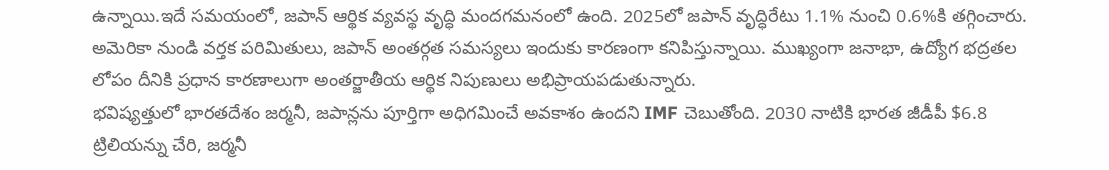ఉన్నాయి.ఇదే సమయంలో, జపాన్ ఆర్థిక వ్యవస్థ వృద్ధి మందగమనంలో ఉంది. 2025లో జపాన్ వృద్ధిరేటు 1.1% నుంచి 0.6%కి తగ్గించారు. అమెరికా నుండి వర్తక పరిమితులు, జపాన్ అంతర్గత సమస్యలు ఇందుకు కారణంగా కనిపిస్తున్నాయి. ముఖ్యంగా జనాభా, ఉద్యోగ భద్రతల లోపం దీనికి ప్రధాన కారణాలుగా అంతర్జాతీయ ఆర్థిక నిపుణులు అభిప్రాయపడుతున్నారు.
భవిష్యత్తులో భారతదేశం జర్మనీ, జపాన్లను పూర్తిగా అధిగమించే అవకాశం ఉందని IMF చెబుతోంది. 2030 నాటికి భారత జీడీపీ $6.8 ట్రిలియన్ను చేరి, జర్మనీ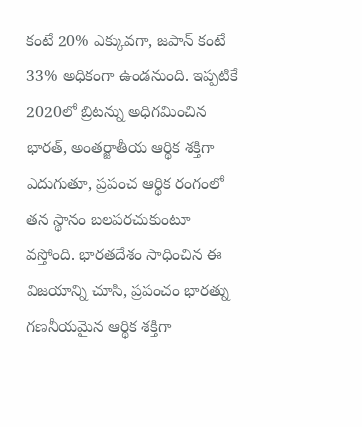కంటే 20% ఎక్కువగా, జపాన్ కంటే 33% అధికంగా ఉండనుంది. ఇప్పటికే 2020లో బ్రిటన్ను అధిగమించిన భారత్, అంతర్జాతీయ ఆర్థిక శక్తిగా ఎదుగుతూ, ప్రపంచ ఆర్థిక రంగంలో తన స్థానం బలపరచుకుంటూ వస్తోంది. భారతదేశం సాధించిన ఈ విజయాన్ని చూసి, ప్రపంచం భారత్ను గణనీయమైన ఆర్థిక శక్తిగా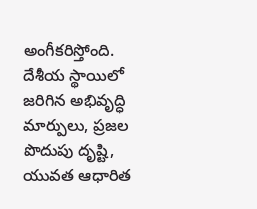అంగీకరిస్తోంది. దేశీయ స్థాయిలో జరిగిన అభివృద్ధి మార్పులు, ప్రజల పొదుపు దృష్టి, యువత ఆధారిత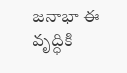జనాభా ఈ వృద్ధికి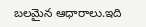బలమైన ఆధారాలు.ఇది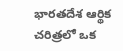భారతదేశ ఆర్థిక చరిత్రలో ఒక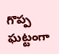గొప్ప ఘట్టంగా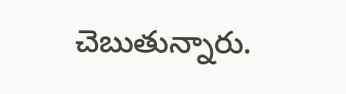చెబుతున్నారు.